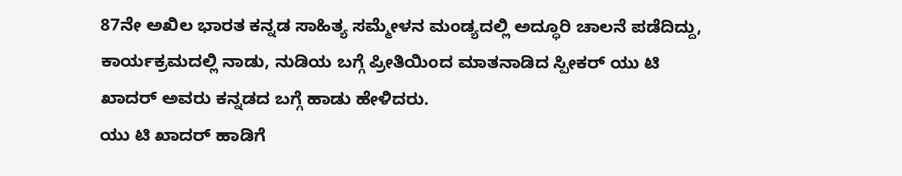87ನೇ ಅಖಿಲ ಭಾರತ ಕನ್ನಡ ಸಾಹಿತ್ಯ ಸಮ್ಮೇಳನ ಮಂಡ್ಯದಲ್ಲಿ ಅದ್ಧೂರಿ ಚಾಲನೆ ಪಡೆದಿದ್ದು, ಕಾರ್ಯಕ್ರಮದಲ್ಲಿ ನಾಡು, ನುಡಿಯ ಬಗ್ಗೆ ಪ್ರೀತಿಯಿಂದ ಮಾತನಾಡಿದ ಸ್ಪೀಕರ್ ಯು ಟಿ ಖಾದರ್ ಅವರು ಕನ್ನಡದ ಬಗ್ಗೆ ಹಾಡು ಹೇಳಿದರು.
ಯು ಟಿ ಖಾದರ್ ಹಾಡಿಗೆ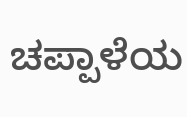ಚಪ್ಪಾಳೆಯ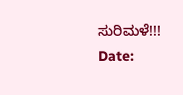ಸುರಿಮಳೆ!!!
Date: